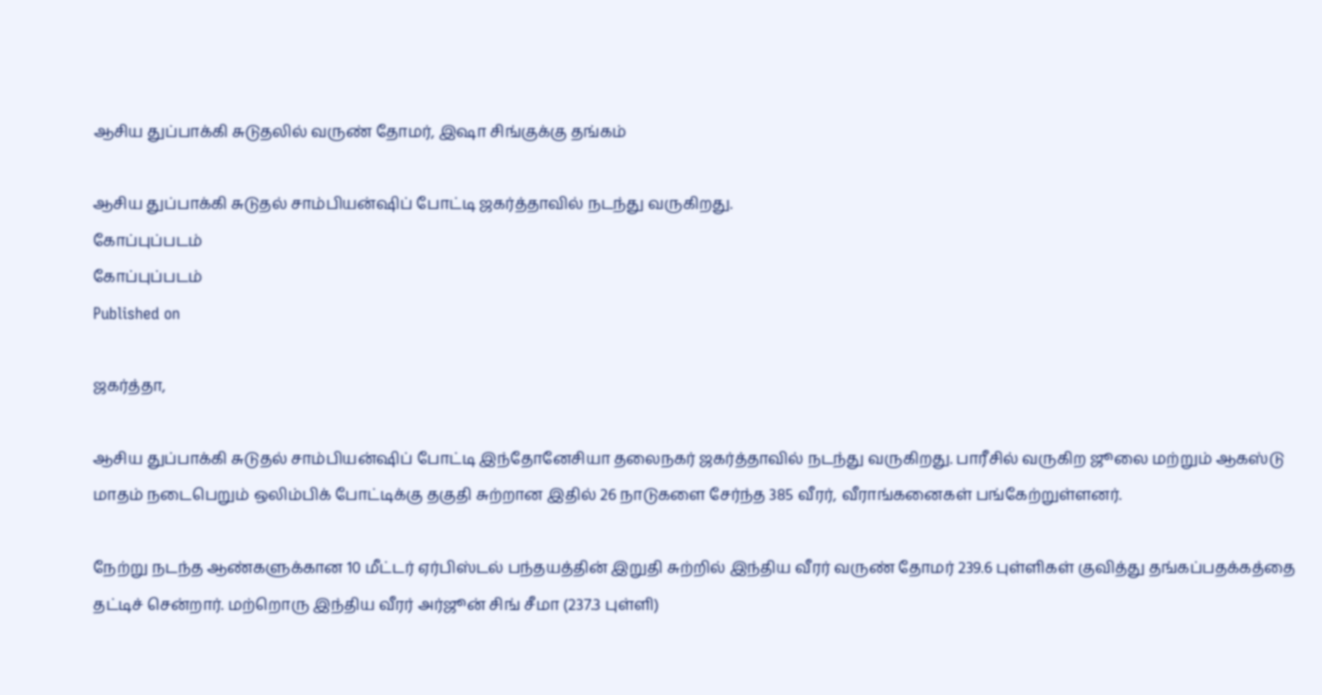ஆசிய துப்பாக்கி சுடுதலில் வருண் தோமர், இஷா சிங்குக்கு தங்கம்

ஆசிய துப்பாக்கி சுடுதல் சாம்பியன்ஷிப் போட்டி ஜகர்த்தாவில் நடந்து வருகிறது.
கோப்புப்படம்
கோப்புப்படம்
Published on

ஜகர்த்தா,

ஆசிய துப்பாக்கி சுடுதல் சாம்பியன்ஷிப் போட்டி இந்தோனேசியா தலைநகர் ஜகர்த்தாவில் நடந்து வருகிறது. பாரீசில் வருகிற ஜூலை மற்றும் ஆகஸ்டு மாதம் நடைபெறும் ஒலிம்பிக் போட்டிக்கு தகுதி சுற்றான இதில் 26 நாடுகளை சேர்ந்த 385 வீரர், வீராங்கனைகள் பங்கேற்றுள்ளனர்.

நேற்று நடந்த ஆண்களுக்கான 10 மீட்டர் ஏர்பிஸ்டல் பந்தயத்தின் இறுதி சுற்றில் இந்திய வீரர் வருண் தோமர் 239.6 புள்ளிகள் குவித்து தங்கப்பதக்கத்தை தட்டிச் சென்றார். மற்றொரு இந்திய வீரர் அர்ஜூன் சிங் சீமா (237.3 புள்ளி)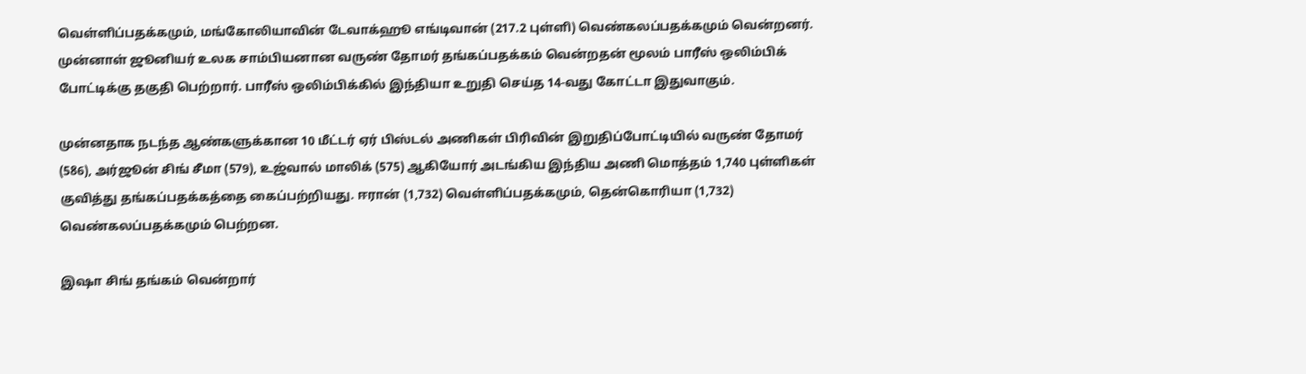வெள்ளிப்பதக்கமும், மங்கோலியாவின் டேவாக்ஹூ எங்டிவான் (217.2 புள்ளி) வெண்கலப்பதக்கமும் வென்றனர். முன்னாள் ஜூனியர் உலக சாம்பியனான வருண் தோமர் தங்கப்பதக்கம் வென்றதன் மூலம் பாரீஸ் ஒலிம்பிக் போட்டிக்கு தகுதி பெற்றார். பாரீஸ் ஒலிம்பிக்கில் இந்தியா உறுதி செய்த 14-வது கோட்டா இதுவாகும்.

முன்னதாக நடந்த ஆண்களுக்கான 10 மீட்டர் ஏர் பிஸ்டல் அணிகள் பிரிவின் இறுதிப்போட்டியில் வருண் தோமர் (586), அர்ஜூன் சிங் சீமா (579), உஜ்வால் மாலிக் (575) ஆகியோர் அடங்கிய இந்திய அணி மொத்தம் 1,740 புள்ளிகள் குவித்து தங்கப்பதக்கத்தை கைப்பற்றியது. ஈரான் (1,732) வெள்ளிப்பதக்கமும், தென்கொரியா (1,732) வெண்கலப்பதக்கமும் பெற்றன.

இஷா சிங் தங்கம் வென்றார்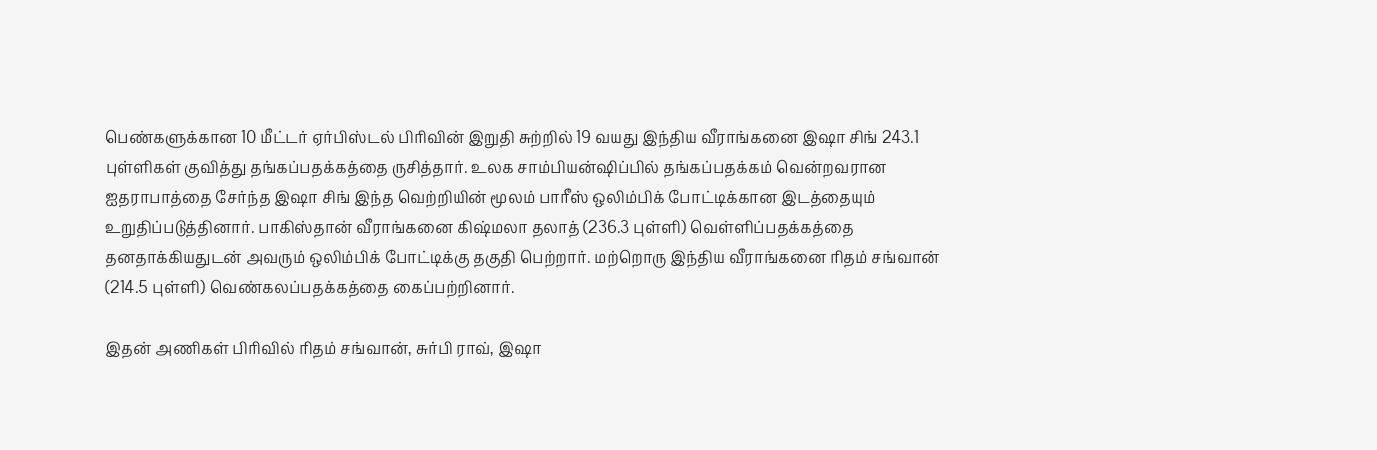பெண்களுக்கான 10 மீட்டர் ஏர்பிஸ்டல் பிரிவின் இறுதி சுற்றில் 19 வயது இந்திய வீராங்கனை இஷா சிங் 243.1 புள்ளிகள் குவித்து தங்கப்பதக்கத்தை ருசித்தார். உலக சாம்பியன்ஷிப்பில் தங்கப்பதக்கம் வென்றவரான ஐதராபாத்தை சேர்ந்த இஷா சிங் இந்த வெற்றியின் மூலம் பாரீஸ் ஒலிம்பிக் போட்டிக்கான இடத்தையும் உறுதிப்படுத்தினார். பாகிஸ்தான் வீராங்கனை கிஷ்மலா தலாத் (236.3 புள்ளி) வெள்ளிப்பதக்கத்தை தனதாக்கியதுடன் அவரும் ஒலிம்பிக் போட்டிக்கு தகுதி பெற்றார். மற்றொரு இந்திய வீராங்கனை ரிதம் சங்வான் (214.5 புள்ளி) வெண்கலப்பதக்கத்தை கைப்பற்றினார்.

இதன் அணிகள் பிரிவில் ரிதம் சங்வான், சுர்பி ராவ், இஷா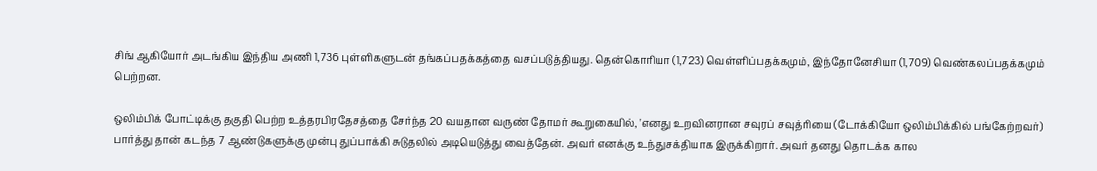சிங் ஆகியோர் அடங்கிய இந்திய அணி 1,736 புள்ளிகளுடன் தங்கப்பதக்கத்தை வசப்படுத்தியது. தென்கொரியா (1,723) வெள்ளிப்பதக்கமும், இந்தோனேசியா (1,709) வெண்கலப்பதக்கமும் பெற்றன.

ஒலிம்பிக் போட்டிக்கு தகுதி பெற்ற உத்தரபிரதேசத்தை சேர்ந்த 20 வயதான வருண் தோமர் கூறுகையில், 'எனது உறவினரான சவுரப் சவுத்ரியை (டோக்கியோ ஒலிம்பிக்கில் பங்கேற்றவர்) பார்த்து தான் கடந்த 7 ஆண்டுகளுக்கு முன்பு துப்பாக்கி சுடுதலில் அடியெடுத்து வைத்தேன். அவர் எனக்கு உந்துசக்தியாக இருக்கிறார். அவர் தனது தொடக்க கால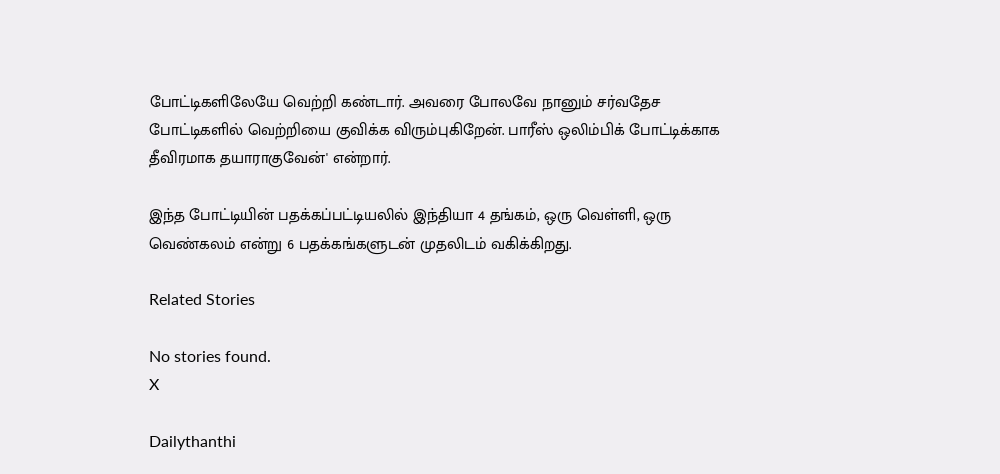போட்டிகளிலேயே வெற்றி கண்டார். அவரை போலவே நானும் சர்வதேச போட்டிகளில் வெற்றியை குவிக்க விரும்புகிறேன். பாரீஸ் ஒலிம்பிக் போட்டிக்காக தீவிரமாக தயாராகுவேன்' என்றார்.

இந்த போட்டியின் பதக்கப்பட்டியலில் இந்தியா 4 தங்கம், ஒரு வெள்ளி, ஒரு வெண்கலம் என்று 6 பதக்கங்களுடன் முதலிடம் வகிக்கிறது.

Related Stories

No stories found.
X

Dailythanthi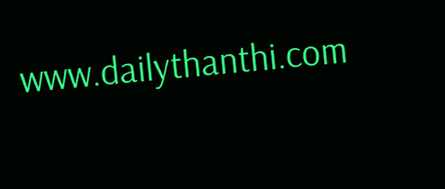www.dailythanthi.com